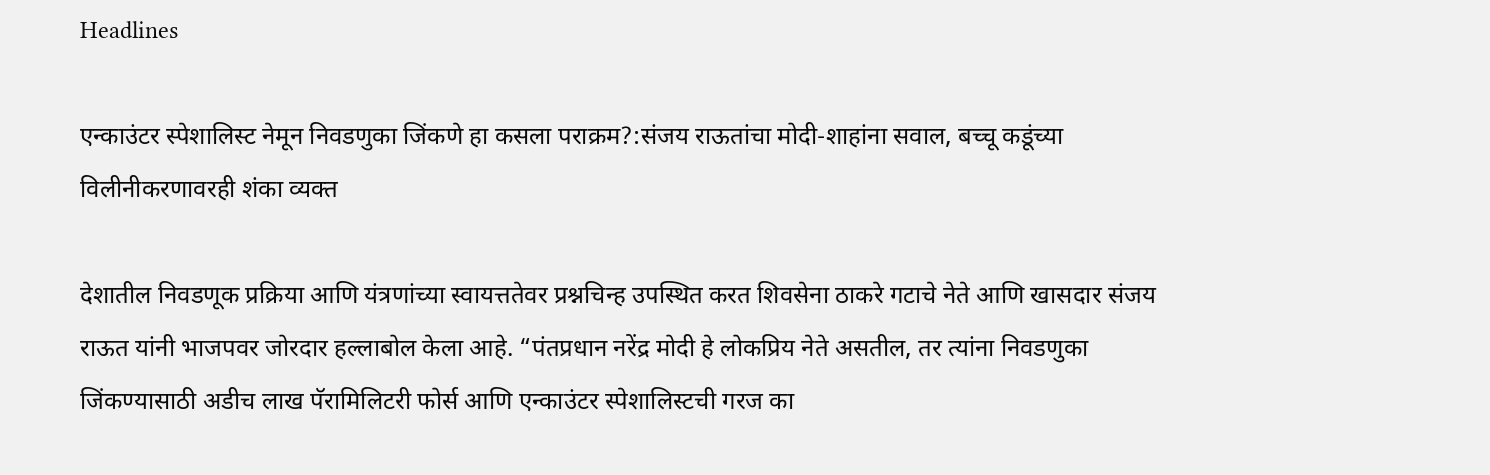Headlines

एन्काउंटर स्पेशालिस्ट नेमून निवडणुका जिंकणे हा कसला पराक्रम?:संजय राऊतांचा मोदी-शाहांना सवाल, बच्चू कडूंच्या विलीनीकरणावरही शंका व्यक्त

देशातील निवडणूक प्रक्रिया आणि यंत्रणांच्या स्वायत्ततेवर प्रश्नचिन्ह उपस्थित करत शिवसेना ठाकरे गटाचे नेते आणि खासदार संजय राऊत यांनी भाजपवर जोरदार हल्लाबोल केला आहे. “पंतप्रधान नरेंद्र मोदी हे लोकप्रिय नेते असतील, तर त्यांना निवडणुका जिंकण्यासाठी अडीच लाख पॅरामिलिटरी फोर्स आणि एन्काउंटर स्पेशालिस्टची गरज का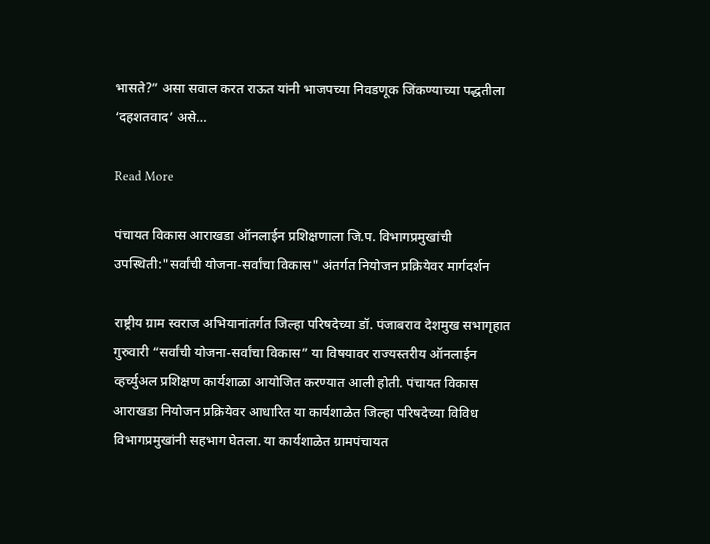भासते?” असा सवाल करत राऊत यांनी भाजपच्या निवडणूक जिंकण्याच्या पद्धतीला ‘दहशतवाद’ असे…

Read More

पंचायत विकास आराखडा ऑनलाईन प्रशिक्षणाला जि.प. विभागप्रमुखांची उपस्थिती:"सर्वांची योजना-सर्वांचा विकास" अंतर्गत नियोजन प्रक्रियेवर मार्गदर्शन

राष्ट्रीय ग्राम स्वराज अभियानांतर्गत जिल्हा परिषदेच्या डॉ. पंजाबराव देशमुख सभागृहात गुरुवारी “सर्वांची योजना-सर्वांचा विकास” या विषयावर राज्यस्तरीय ऑनलाईन व्हर्च्युअल प्रशिक्षण कार्यशाळा आयोजित करण्यात आली होती. पंचायत विकास आराखडा नियोजन प्रक्रियेवर आधारित या कार्यशाळेत जिल्हा परिषदेच्या विविध विभागप्रमुखांनी सहभाग घेतला. या कार्यशाळेत ग्रामपंचायत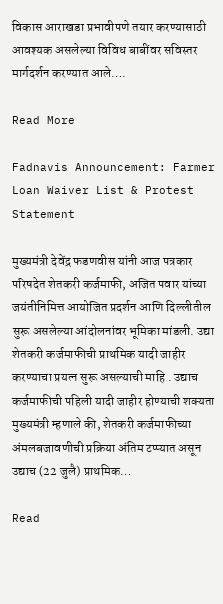विकास आराखडा प्रभावीपणे तयार करण्यासाठी आवश्यक असलेल्या विविध बाबींवर सविस्तर मार्गदर्शन करण्यात आले….

Read More

Fadnavis Announcement: Farmer Loan Waiver List & Protest Statement

मुख्यमंत्री देवेंद्र फडणवीस यांनी आज पत्रकार परिषदेत शेतकरी कर्जमाफी, अजित पवार यांच्या जयंतीनिमित्त आयोजित प्रदर्शन आणि दिल्लीतील सुरू असलेल्या आंदोलनांवर भूमिका मांडली. उद्या शेतकरी कर्जमाफीची प्राथमिक यादी जाहीर करण्याचा प्रयत्न सुरू असल्याची माहि . उद्याच कर्जमाफीची पहिली यादी जाहीर होण्याची शक्यता मुख्यमंत्री म्हणाले की, शेतकरी कर्जमाफीच्या अंमलबजावणीची प्रक्रिया अंतिम टप्प्यात असून उद्याच (22 जुलै) प्राथमिक…

Read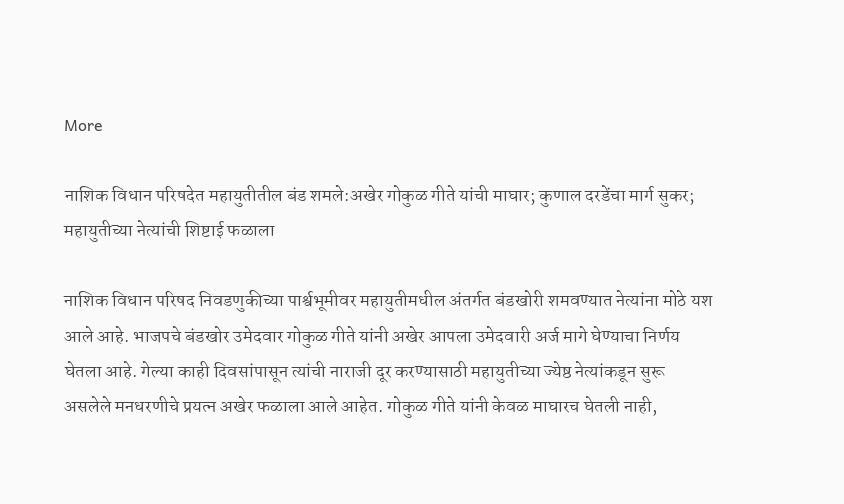More

नाशिक विधान परिषदेत महायुतीतील बंड शमले:अखेर गोकुळ गीते यांची माघार; कुणाल दरडेंचा मार्ग सुकर; महायुतीच्या नेत्यांची शिष्टाई फळाला

नाशिक विधान परिषद निवडणुकीच्या पार्श्वभूमीवर महायुतीमधील अंतर्गत बंडखोरी शमवण्यात नेत्यांना मोठे यश आले आहे. भाजपचे बंडखोर उमेदवार गोकुळ गीते यांनी अखेर आपला उमेदवारी अर्ज मागे घेण्याचा निर्णय घेतला आहे. गेल्या काही दिवसांपासून त्यांची नाराजी दूर करण्यासाठी महायुतीच्या ज्येष्ठ नेत्यांकडून सुरू असलेले मनधरणीचे प्रयत्न अखेर फळाला आले आहेत. गोकुळ गीते यांनी केवळ माघारच घेतली नाही,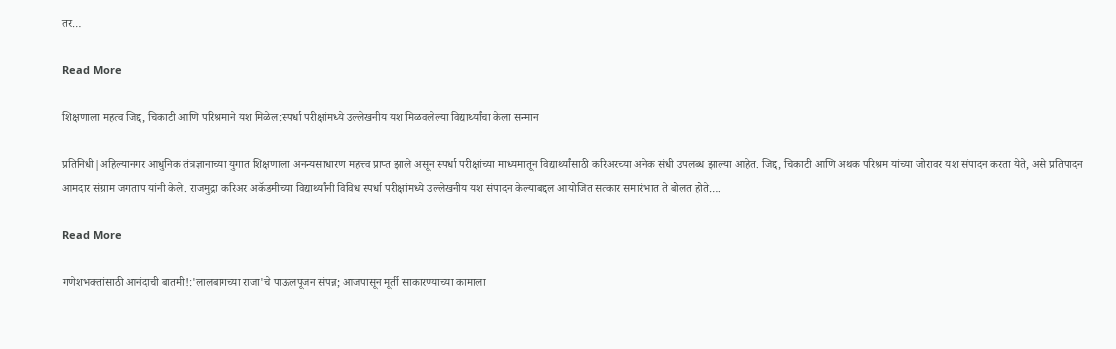तर…

Read More

शिक्षणाला महत्व जिद्द, चिकाटी आणि परिश्रमाने यश मिळेल:स्पर्धा परीक्षांमध्ये उल्लेखनीय यश मिळवलेल्या विद्यार्थ्यांचा केला सन्मान

प्रतिनिधी|अहिल्यानगर आधुनिक तंत्रज्ञानाच्या युगात शिक्षणाला अनन्यसाधारण महत्त्व प्राप्त झाले असून स्पर्धा परीक्षांच्या माध्यमातून विद्यार्थ्यांसाठी करिअरच्या अनेक संधी उपलब्ध झाल्या आहेत. जिद्द, चिकाटी आणि अथक परिश्रम यांच्या जोरावर यश संपादन करता येते, असे प्रतिपादन आमदार संग्राम जगताप यांनी केले. राजमुद्रा करिअर अकॅडमीच्या विद्यार्थ्यांनी विविध स्पर्धा परीक्षांमध्ये उल्लेखनीय यश संपादन केल्याबद्दल आयोजित सत्कार समारंभात ते बोलत होते….

Read More

गणेशभक्तांसाठी आनंदाची बातमी!:'लालबागच्या राजा'चे पाऊलपूजन संपन्न; आजपासून मूर्ती साकारण्याच्या कामाला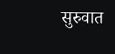सुरुवात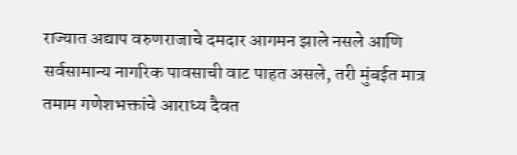राज्यात अद्याप वरुणराजाचे दमदार आगमन झाले नसले आणि सर्वसामान्य नागरिक पावसाची वाट पाहत असले, तरी मुंबईत मात्र तमाम गणेशभक्तांचे आराध्य दैवत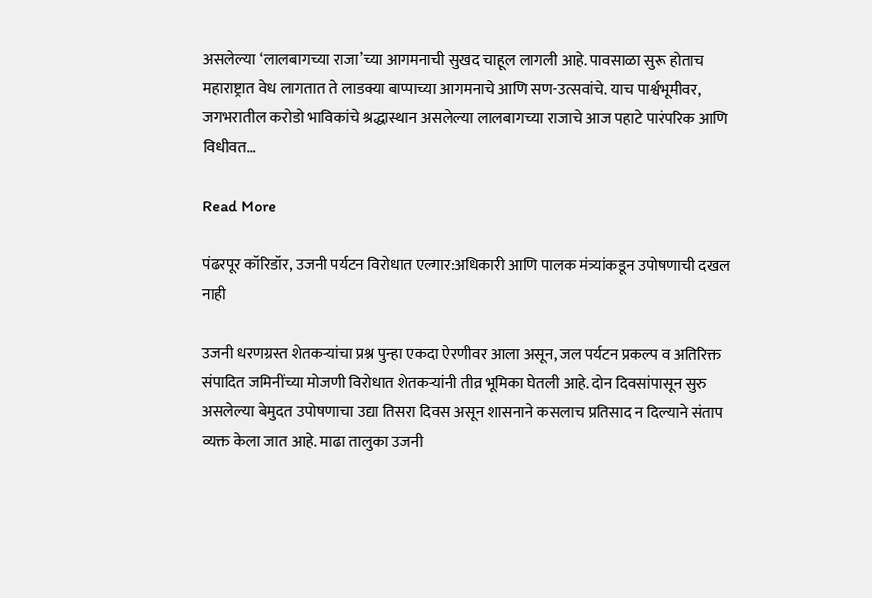असलेल्या ‘लालबागच्या राजा’च्या आगमनाची सुखद चाहूल लागली आहे. पावसाळा सुरू होताच महाराष्ट्रात वेध लागतात ते लाडक्या बाप्पाच्या आगमनाचे आणि सण-उत्सवांचे. याच पार्श्वभूमीवर, जगभरातील करोडो भाविकांचे श्रद्धास्थान असलेल्या लालबागच्या राजाचे आज पहाटे पारंपरिक आणि विधीवत…

Read More

पंढरपूर कॉरिडॉर, उजनी पर्यटन विरोधात एल्गार:अधिकारी आणि पालक मंत्र्यांकडून उपोषणाची दखल नाही

उजनी धरणग्रस्त शेतकऱ्यांचा प्रश्न पुन्हा एकदा ऐरणीवर आला असून, जल पर्यटन प्रकल्प व अतिरिक्त संपादित जमिनींच्या मोजणी विरोधात शेतकऱ्यांनी तीव्र भूमिका घेतली आहे. दोन दिवसांपासून सुरु असलेल्या बेमुदत उपोषणाचा उद्या तिसरा दिवस असून शासनाने कसलाच प्रतिसाद न दिल्याने संताप व्यक्त केला जात आहे. माढा तालुका उजनी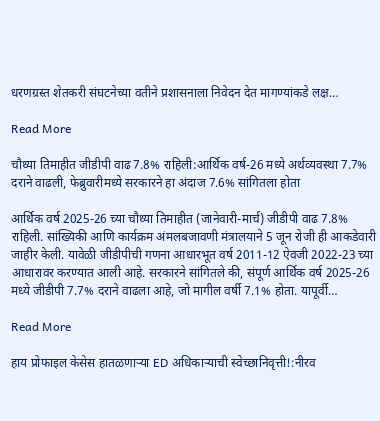धरणग्रस्त शेतकरी संघटनेच्या वतीने प्रशासनाला निवेदन देत मागण्यांकडे लक्ष…

Read More

चौथ्या तिमाहीत जीडीपी वाढ 7.8% राहिली:आर्थिक वर्ष-26 मध्ये अर्थव्यवस्था 7.7% दराने वाढली, फेब्रुवारीमध्ये सरकारने हा अंदाज 7.6% सांगितला होता

आर्थिक वर्ष 2025-26 च्या चौथ्या तिमाहीत (जानेवारी-मार्च) जीडीपी वाढ 7.8% राहिली. सांख्यिकी आणि कार्यक्रम अंमलबजावणी मंत्रालयाने 5 जून रोजी ही आकडेवारी जाहीर केली. यावेळी जीडीपीची गणना आधारभूत वर्ष 2011-12 ऐवजी 2022-23 च्या आधारावर करण्यात आली आहे. सरकारने सांगितले की, संपूर्ण आर्थिक वर्ष 2025-26 मध्ये जीडीपी 7.7% दराने वाढला आहे, जो मागील वर्षी 7.1% होता. यापूर्वी…

Read More

हाय प्रोफाइल केसेस हातळणाऱ्या ED अधिकाऱ्याची स्वेच्छानिवृत्ती!:नीरव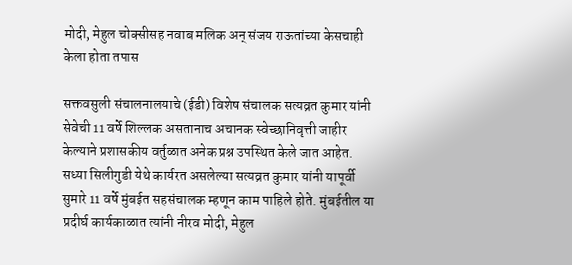मोदी, मेहुल चोक्सीसह नवाब मलिक अन् संजय राऊतांच्या केसचाही केला होता तपास

सक्तवसुली संचालनालयाचे (ईडी) विशेष संचालक सत्यव्रत कुमार यांनी सेवेची 11 वर्षे शिल्लक असतानाच अचानक स्वेच्छानिवृत्ती जाहीर केल्याने प्रशासकीय वर्तुळात अनेक प्रश्न उपस्थित केले जात आहेत. सध्या सिलीगुडी येथे कार्यरत असलेल्या सत्यव्रत कुमार यांनी यापूर्वी सुमारे 11 वर्षे मुंबईत सहसंचालक म्हणून काम पाहिले होते. मुंबईतील या प्रदीर्घ कार्यकाळात त्यांनी नीरव मोदी, मेहुल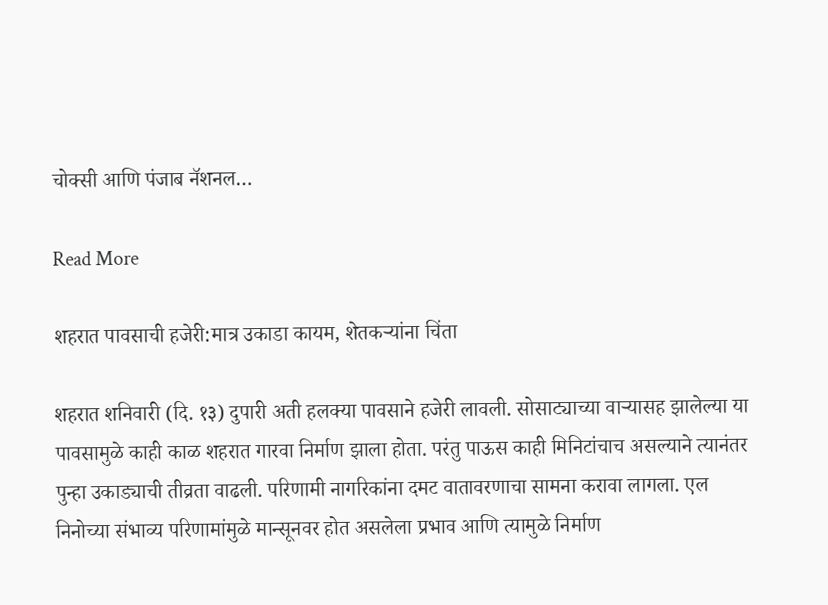चोक्सी आणि पंजाब नॅशनल…

Read More

शहरात पावसाची हजेरी:मात्र उकाडा कायम, शेतकऱ्यांना चिंता

शहरात शनिवारी (दि. १३) दुपारी अती हलक्या पावसाने हजेरी लावली. सोसाट्याच्या वाऱ्यासह झालेल्या या पावसामुळे काही काळ शहरात गारवा निर्माण झाला होता. परंतु पाऊस काही मिनिटांचाच असल्याने त्यानंतर पुन्हा उकाड्याची तीव्रता वाढली. परिणामी नागरिकांना दमट वातावरणाचा सामना करावा लागला. एल निनोच्या संभाव्य परिणामांमुळे मान्सूनवर होत असलेला प्रभाव आणि त्यामुळे निर्माण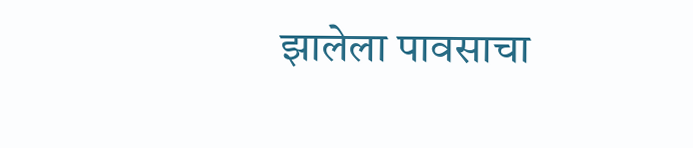झालेला पावसाचा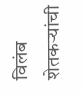विलंब शेतकऱ्यांची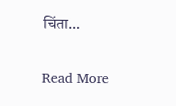चिंता…

Read More